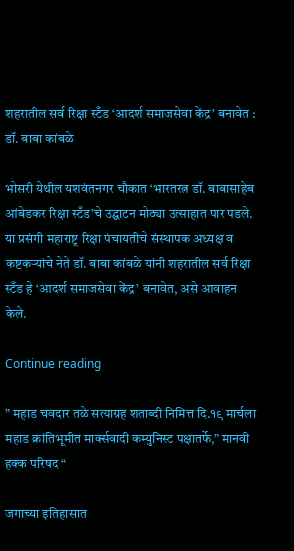शहरातील सर्व रिक्षा स्टँड ‘आदर्श समाजसेवा केंद्र’ बनावेत : डॉ. बाबा कांबळे

भोसरी येथील यशवंतनगर चौकात ‘भारतरत्न डॉ. बाबासाहेब आंबेडकर रिक्षा स्टँड’चे उद्घाटन मोठ्या उत्साहात पार पडले. या प्रसंगी महाराष्ट्र रिक्षा पंचायतीचे संस्थापक अध्यक्ष व कष्टकऱ्यांचे नेते डॉ. बाबा कांबळे यांनी शहरातील सर्व रिक्षा स्टँड हे ‘आदर्श समाजसेवा केंद्र’ बनावेत, असे आवाहन केले.

Continue reading

” महाड चवदार तळे सत्याग्रह शताब्दी निमित्त दि.१९ मार्चला महाड क्रांतिभूमीत मार्क्सवादी कम्युनिस्ट पक्षातर्फे,” मानवी हक्क परिषद “

जगाच्या इतिहासात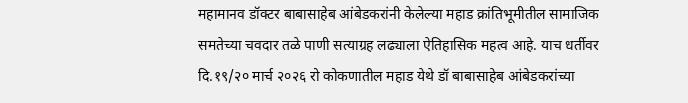महामानव डॉक्टर बाबासाहेब आंबेडकरांनी केलेल्या महाड क्रांतिभूमीतील सामाजिक समतेच्या चवदार तळे पाणी सत्याग्रह लढ्याला ऐतिहासिक महत्व आहे. याच धर्तीवर दि.१९/२० मार्च २०२६ रो कोकणातील महाड येथे डॉ बाबासाहेब आंबेडकरांच्या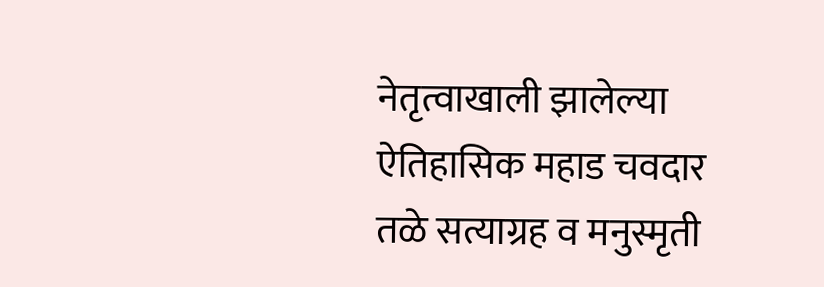नेतृत्वाखाली झालेल्या ऐतिहासिक महाड चवदार तळे सत्याग्रह व मनुस्मृती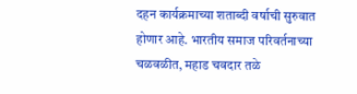दहन कार्यक्रमाच्या शताब्दी वर्षाची सुरुवात होणार आहे. भारतीय समाज परिवर्तनाच्या चळवळीत, महाड चवदार तळे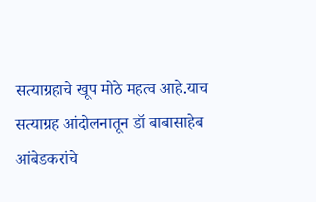सत्याग्रहाचे खूप मोठे महत्व आहे.याच सत्याग्रह आंदोलनातून डॉ बाबासाहेब आंबेडकरांचे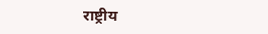राष्ट्रीय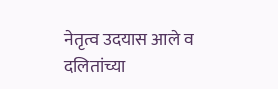नेतृत्व उदयास आले व दलितांच्या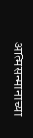आत्मसन्मानाच्या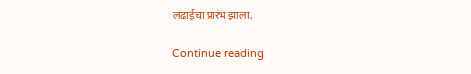लढाईचा प्रारंभ झाला.

Continue reading